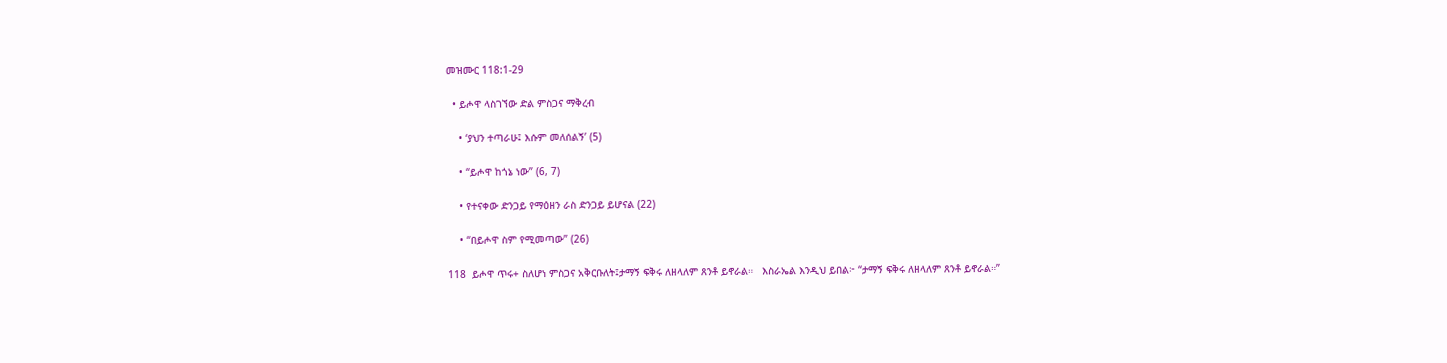መዝሙር 118:1-29

  • ይሖዋ ላስገኘው ድል ምስጋና ማቅረብ

    • ‘ያህን ተጣራሁ፤ እሱም መለሰልኝ’ (5)

    • “ይሖዋ ከጎኔ ነው” (6, 7)

    • የተናቀው ድንጋይ የማዕዘን ራስ ድንጋይ ይሆናል (22)

    • “በይሖዋ ስም የሚመጣው” (26)

118  ይሖዋ ጥሩ+ ስለሆነ ምስጋና አቅርቡለት፤ታማኝ ፍቅሩ ለዘላለም ጸንቶ ይኖራል።   እስራኤል እንዲህ ይበል፦ “ታማኝ ፍቅሩ ለዘላለም ጸንቶ ይኖራል።”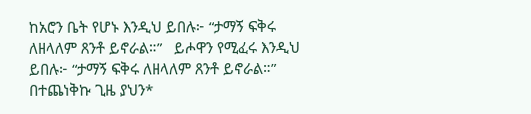ከአሮን ቤት የሆኑ እንዲህ ይበሉ፦ “ታማኝ ፍቅሩ ለዘላለም ጸንቶ ይኖራል።”   ይሖዋን የሚፈሩ እንዲህ ይበሉ፦ “ታማኝ ፍቅሩ ለዘላለም ጸንቶ ይኖራል።”   በተጨነቅኩ ጊዜ ያህን*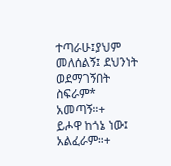ተጣራሁ፤ያህም መለሰልኝ፤ ደህንነት ወደማገኝበት ስፍራም* አመጣኝ።+   ይሖዋ ከጎኔ ነው፤ አልፈራም።+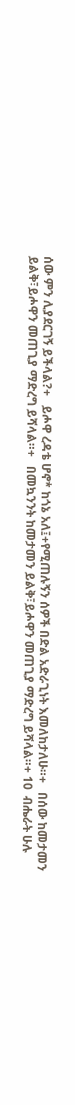ሰው ምን ሊያደርገኝ ይችላል?+   ይሖዋ ረዳቴ ሆኖ* ከጎኔ አለ፤+የሚጠሉኝን ሰዎች በድል አድራጊነት እመለከታለሁ።+   በሰው ከመታመን ይልቅ፣ይሖዋን መጠጊያ ማድረግ ይሻላል።+   በመኳንንት ከመታመን ይልቅ፣ይሖዋን መጠጊያ ማድረግ ይሻላል።+ 10  ብሔራት ሁሉ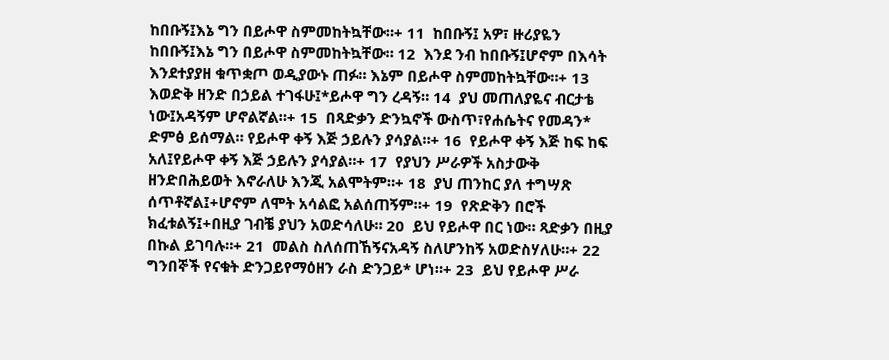ከበቡኝ፤እኔ ግን በይሖዋ ስምመከትኳቸው።+ 11  ከበቡኝ፤ አዎ፣ ዙሪያዬን ከበቡኝ፤እኔ ግን በይሖዋ ስምመከትኳቸው። 12  እንደ ንብ ከበቡኝ፤ሆኖም በእሳት እንደተያያዘ ቁጥቋጦ ወዲያውኑ ጠፉ። እኔም በይሖዋ ስምመከትኳቸው።+ 13  እወድቅ ዘንድ በኃይል ተገፋሁ፤*ይሖዋ ግን ረዳኝ። 14  ያህ መጠለያዬና ብርታቴ ነው፤አዳኝም ሆኖልኛል።+ 15  በጻድቃን ድንኳኖች ውስጥ፣የሐሴትና የመዳን* ድምፅ ይሰማል። የይሖዋ ቀኝ እጅ ኃይሉን ያሳያል።+ 16  የይሖዋ ቀኝ እጅ ከፍ ከፍ አለ፤የይሖዋ ቀኝ እጅ ኃይሉን ያሳያል።+ 17  የያህን ሥራዎች አስታውቅ ዘንድበሕይወት እኖራለሁ እንጂ አልሞትም።+ 18  ያህ ጠንከር ያለ ተግሣጽ ሰጥቶኛል፤+ሆኖም ለሞት አሳልፎ አልሰጠኝም።+ 19  የጽድቅን በሮች ክፈቱልኝ፤+በዚያ ገብቼ ያህን አወድሳለሁ። 20  ይህ የይሖዋ በር ነው። ጻድቃን በዚያ በኩል ይገባሉ።+ 21  መልስ ስለሰጠኸኝናአዳኝ ስለሆንከኝ አወድስሃለሁ።+ 22  ግንበኞች የናቁት ድንጋይየማዕዘን ራስ ድንጋይ* ሆነ።+ 23  ይህ የይሖዋ ሥራ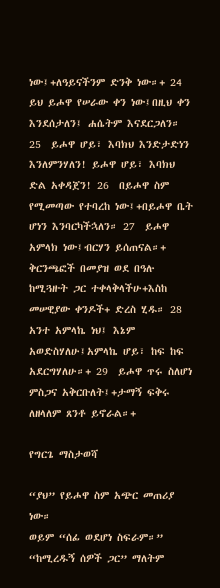ነው፤+ለዓይናችንም ድንቅ ነው።+ 24  ይህ ይሖዋ የሠራው ቀን ነው፤በዚህ ቀን እንደሰታለን፤ ሐሴትም እናደርጋለን። 25  ይሖዋ ሆይ፣ እባክህ እንድታድነን እንለምንሃለን! ይሖዋ ሆይ፣ እባክህ ድል አቀዳጀን! 26  በይሖዋ ስም የሚመጣው የተባረከ ነው፤+በይሖዋ ቤት ሆነን እንባርካችኋለን። 27  ይሖዋ አምላክ ነው፤ብርሃን ይሰጠናል።+ ቅርንጫፎች በመያዝ ወደ በዓሉ ከሚጓዙት ጋር ተቀላቅላችሁ+እስከ መሠዊያው ቀንዶች+ ድረስ ሂዱ። 28  አንተ አምላኬ ነህ፤ እኔም አወድስሃለሁ፤አምላኬ ሆይ፣ ከፍ ከፍ አደርግሃለሁ።+ 29  ይሖዋ ጥሩ ስለሆነ ምስጋና አቅርቡለት፤+ታማኝ ፍቅሩ ለዘላለም ጸንቶ ይኖራል።+

የግርጌ ማስታወሻ

“ያህ” የይሖዋ ስም አጭር መጠሪያ ነው።
ወይም “ሰፊ ወደሆነ ስፍራም።”
“ከሚረዱኝ ሰዎች ጋር” ማለትም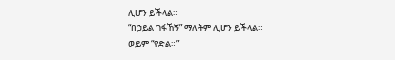ሊሆን ይችላል።
“በኃይል ገፋኸኝ” ማለትም ሊሆን ይችላል።
ወይም “የድል።”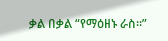ቃል በቃል “የማዕዘኑ ራስ።”